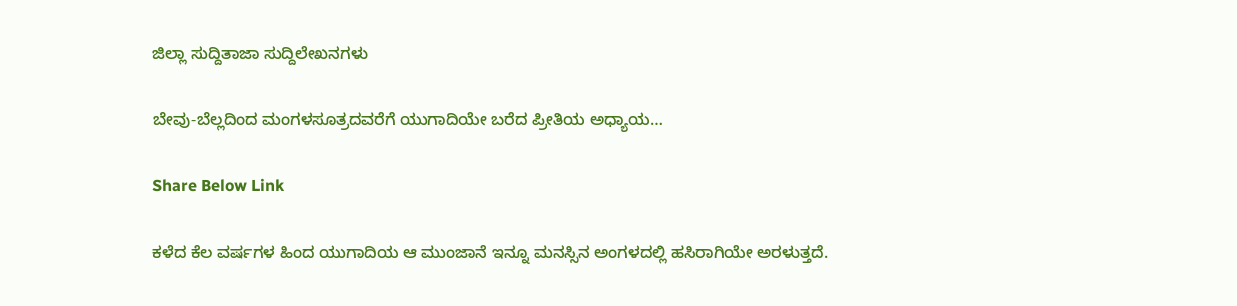ಜಿಲ್ಲಾ ಸುದ್ದಿತಾಜಾ ಸುದ್ದಿಲೇಖನಗಳು

ಬೇವು-ಬೆಲ್ಲದಿಂದ ಮಂಗಳಸೂತ್ರದವರೆಗೆ ಯುಗಾದಿಯೇ ಬರೆದ ಪ್ರೀತಿಯ ಅಧ್ಯಾಯ…

Share Below Link

ಕಳೆದ ಕೆಲ ವರ್ಷಗಳ ಹಿಂದ ಯುಗಾದಿಯ ಆ ಮುಂಜಾನೆ ಇನ್ನೂ ಮನಸ್ಸಿನ ಅಂಗಳದಲ್ಲಿ ಹಸಿರಾಗಿಯೇ ಅರಳುತ್ತದೆ.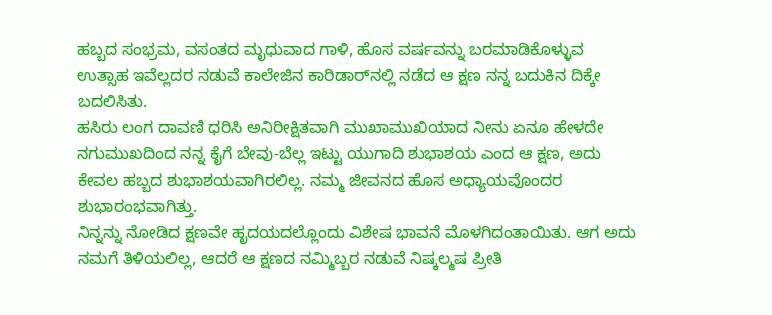ಹಬ್ಬದ ಸಂಭ್ರಮ, ವಸಂತದ ಮೃಧುವಾದ ಗಾಳಿ, ಹೊಸ ವರ್ಷವನ್ನು ಬರಮಾಡಿಕೊಳ್ಳುವ ಉತ್ಸಾಹ ಇವೆಲ್ಲದರ ನಡುವೆ ಕಾಲೇಜಿನ ಕಾರಿಡಾರ್‌ನಲ್ಲಿ ನಡೆದ ಆ ಕ್ಷಣ ನನ್ನ ಬದುಕಿನ ದಿಕ್ಕೇ ಬದಲಿಸಿತು.
ಹಸಿರು ಲಂಗ ದಾವಣಿ ಧರಿಸಿ ಅನಿರೀಕ್ಷಿತವಾಗಿ ಮುಖಾಮುಖಿಯಾದ ನೀನು ಏನೂ ಹೇಳದೇ ನಗುಮುಖದಿಂದ ನನ್ನ ಕೈಗೆ ಬೇವು-ಬೆಲ್ಲ ಇಟ್ಟು ಯುಗಾದಿ ಶುಭಾಶಯ ಎಂದ ಆ ಕ್ಷಣ, ಅದು ಕೇವಲ ಹಬ್ಬದ ಶುಭಾಶಯವಾಗಿರಲಿಲ್ಲ. ನಮ್ಮ ಜೀವನದ ಹೊಸ ಅಧ್ಯಾಯವೊಂದರ ಶುಭಾರಂಭವಾಗಿತ್ತು.
ನಿನ್ನನ್ನು ನೋಡಿದ ಕ್ಷಣವೇ ಹೃದಯದಲ್ಲೊಂದು ವಿಶೇಷ ಭಾವನೆ ಮೊಳಗಿದಂತಾಯಿತು. ಆಗ ಅದು ನಮಗೆ ತಿಳಿಯಲಿಲ್ಲ, ಆದರೆ ಆ ಕ್ಷಣದ ನಮ್ಮಿಬ್ಬರ ನಡುವೆ ನಿಷ್ಕಲ್ಮಷ ಪ್ರೀತಿ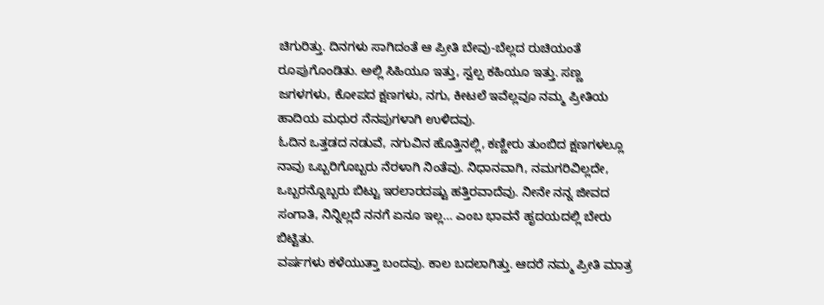ಚಿಗುರಿತ್ತು. ದಿನಗಳು ಸಾಗಿದಂತೆ ಆ ಪ್ರೀತಿ ಬೇವು-ಬೆಲ್ಲದ ರುಚಿಯಂತೆ ರೂಪುಗೊಂಡಿತು. ಅಲ್ಲಿ ಸಿಹಿಯೂ ಇತ್ತು, ಸ್ವಲ್ಪ ಕಹಿಯೂ ಇತ್ತು. ಸಣ್ಣ ಜಗಳಗಳು, ಕೋಪದ ಕ್ಷಣಗಳು, ನಗು, ಕೀಟಲೆ ಇವೆಲ್ಲವೂ ನಮ್ಮ ಪ್ರೀತಿಯ ಹಾದಿಯ ಮಧುರ ನೆನಪುಗಳಾಗಿ ಉಳಿದವು.
ಓದಿನ ಒತ್ತಡದ ನಡುವೆ, ನಗುವಿನ ಹೊತ್ತಿನಲ್ಲಿ, ಕಣ್ಣೀರು ತುಂಬಿದ ಕ್ಷಣಗಳಲ್ಲೂ ನಾವು ಒಬ್ಬರಿಗೊಬ್ಬರು ನೆರಳಾಗಿ ನಿಂತೆವು. ನಿಧಾನವಾಗಿ, ನಮಗರಿವಿಲ್ಲದೇ, ಒಬ್ಬರನ್ನೊಬ್ಬರು ಬಿಟ್ಟು ಇರಲಾರದಷ್ಟು ಹತ್ತಿರವಾದೆವು. ನೀನೇ ನನ್ನ ಜೀವದ ಸಂಗಾತಿ, ನಿನ್ನಿಲ್ಲದೆ ನನಗೆ ಏನೂ ಇಲ್ಲ… ಎಂಬ ಭಾವನೆ ಹೃದಯದಲ್ಲಿ ಬೇರು ಬಿಟ್ಟಿತು.
ವರ್ಷಗಳು ಕಳೆಯುತ್ತಾ ಬಂದವು. ಕಾಲ ಬದಲಾಗಿತ್ತು. ಆದರೆ ನಮ್ಮ ಪ್ರೀತಿ ಮಾತ್ರ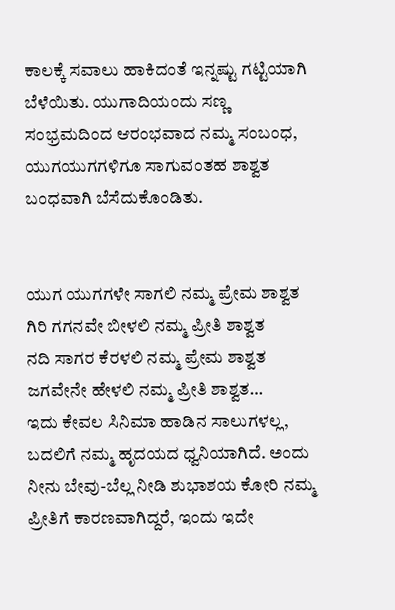ಕಾಲಕ್ಕೆ ಸವಾಲು ಹಾಕಿದಂತೆ ಇನ್ನಷ್ಟು ಗಟ್ಟಿಯಾಗಿ ಬೆಳೆಯಿತು. ಯುಗಾದಿಯಂದು ಸಣ್ಣ ಸಂಭ್ರಮದಿಂದ ಆರಂಭವಾದ ನಮ್ಮ ಸಂಬಂಧ, ಯುಗಯುಗಗಳಿಗೂ ಸಾಗುವಂತಹ ಶಾಶ್ವತ ಬಂಧವಾಗಿ ಬೆಸೆದುಕೊಂಡಿತು.


ಯುಗ ಯುಗಗಳೇ ಸಾಗಲಿ ನಮ್ಮ ಪ್ರೇಮ ಶಾಶ್ವತ
ಗಿರಿ ಗಗನವೇ ಬೀಳಲಿ ನಮ್ಮ ಪ್ರೀತಿ ಶಾಶ್ವತ
ನದಿ ಸಾಗರ ಕೆರಳಲಿ ನಮ್ಮ ಪ್ರೇಮ ಶಾಶ್ವತ
ಜಗವೇನೇ ಹೇಳಲಿ ನಮ್ಮ ಪ್ರೀತಿ ಶಾಶ್ವತ…
ಇದು ಕೇವಲ ಸಿನಿಮಾ ಹಾಡಿನ ಸಾಲುಗಳಲ್ಲ, ಬದಲಿಗೆ ನಮ್ಮ ಹೃದಯದ ಧ್ವನಿಯಾಗಿದೆ. ಅಂದು ನೀನು ಬೇವು-ಬೆಲ್ಲ ನೀಡಿ ಶುಭಾಶಯ ಕೋರಿ ನಮ್ಮ ಪ್ರೀತಿಗೆ ಕಾರಣವಾಗಿದ್ದರೆ, ಇಂದು ಇದೇ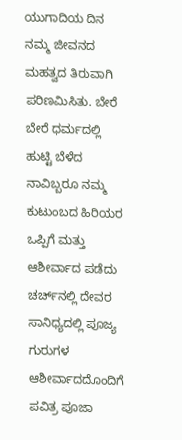ಯುಗಾದಿಯ ದಿನ ನಮ್ಮ ಜೀವನದ ಮಹತ್ವದ ತಿರುವಾಗಿ ಪರಿಣಮಿಸಿತು. ಬೇರೆ ಬೇರೆ ಧರ್ಮದಲ್ಲಿ ಹುಟ್ಟಿ ಬೆಳೆದ ನಾವಿಬ್ಬರೂ ನಮ್ಮ ಕುಟುಂಬದ ಹಿರಿಯರ ಒಪ್ಪಿಗೆ ಮತ್ತು ಆಶೀರ್ವಾದ ಪಡೆದು ಚರ್ಚ್‌ನಲ್ಲಿ ದೇವರ ಸಾನಿಧ್ಯದಲ್ಲಿ ಪೂಜ್ಯ ಗುರುಗಳ ಆಶೀರ್ವಾದದೊಂದಿಗೆ ಪವಿತ್ರ ಪೂಜಾ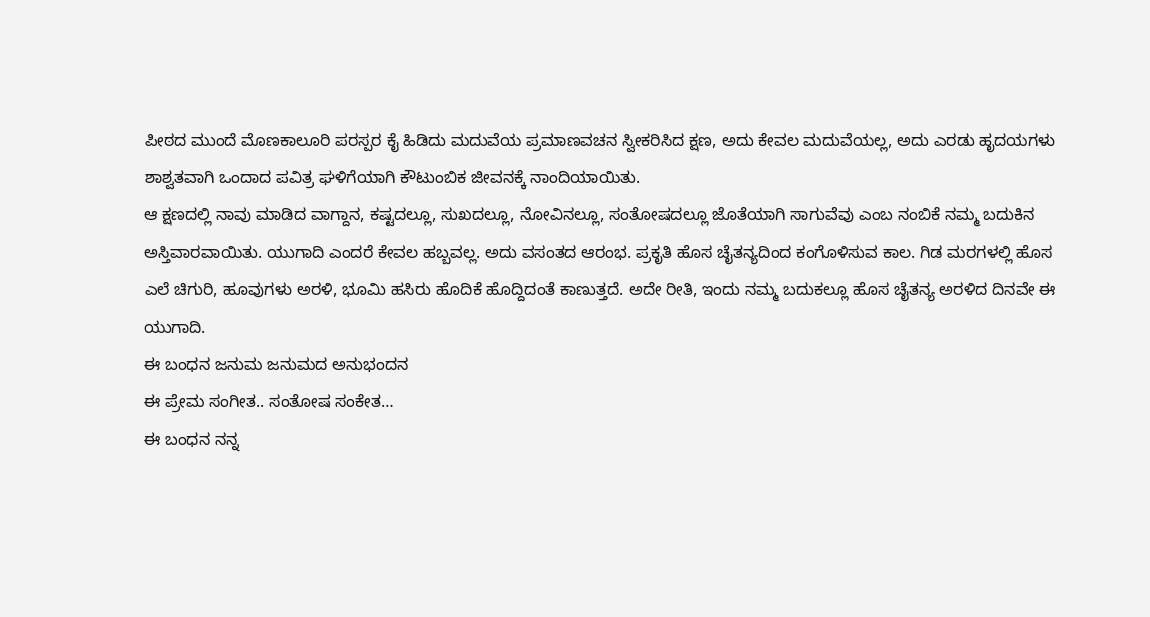ಪೀಠದ ಮುಂದೆ ಮೊಣಕಾಲೂರಿ ಪರಸ್ಪರ ಕೈ ಹಿಡಿದು ಮದುವೆಯ ಪ್ರಮಾಣವಚನ ಸ್ವೀಕರಿಸಿದ ಕ್ಷಣ, ಅದು ಕೇವಲ ಮದುವೆಯಲ್ಲ, ಅದು ಎರಡು ಹೃದಯಗಳು ಶಾಶ್ವತವಾಗಿ ಒಂದಾದ ಪವಿತ್ರ ಘಳಿಗೆಯಾಗಿ ಕೌಟುಂಬಿಕ ಜೀವನಕ್ಕೆ ನಾಂದಿಯಾಯಿತು.
ಆ ಕ್ಷಣದಲ್ಲಿ ನಾವು ಮಾಡಿದ ವಾಗ್ದಾನ, ಕಷ್ಟದಲ್ಲೂ, ಸುಖದಲ್ಲೂ, ನೋವಿನಲ್ಲೂ, ಸಂತೋಷದಲ್ಲೂ ಜೊತೆಯಾಗಿ ಸಾಗುವೆವು ಎಂಬ ನಂಬಿಕೆ ನಮ್ಮ ಬದುಕಿನ ಅಸ್ತಿವಾರವಾಯಿತು. ಯುಗಾದಿ ಎಂದರೆ ಕೇವಲ ಹಬ್ಬವಲ್ಲ. ಅದು ವಸಂತದ ಆರಂಭ. ಪ್ರಕೃತಿ ಹೊಸ ಚೈತನ್ಯದಿಂದ ಕಂಗೊಳಿಸುವ ಕಾಲ. ಗಿಡ ಮರಗಳಲ್ಲಿ ಹೊಸ ಎಲೆ ಚಿಗುರಿ, ಹೂವುಗಳು ಅರಳಿ, ಭೂಮಿ ಹಸಿರು ಹೊದಿಕೆ ಹೊದ್ದಿದಂತೆ ಕಾಣುತ್ತದೆ. ಅದೇ ರೀತಿ, ಇಂದು ನಮ್ಮ ಬದುಕಲ್ಲೂ ಹೊಸ ಚೈತನ್ಯ ಅರಳಿದ ದಿನವೇ ಈ ಯುಗಾದಿ.
ಈ ಬಂಧನ ಜನುಮ ಜನುಮದ ಅನುಭಂದನ
ಈ ಪ್ರೇಮ ಸಂಗೀತ.. ಸಂತೋಷ ಸಂಕೇತ…
ಈ ಬಂಧನ ನನ್ನ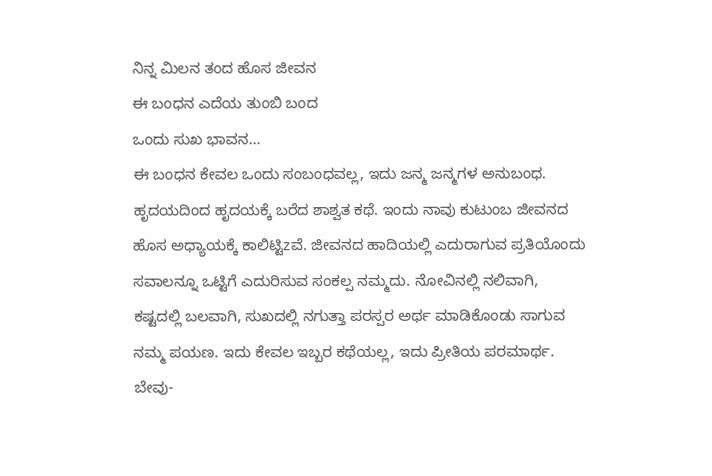ನಿನ್ನ ಮಿಲನ ತಂದ ಹೊಸ ಜೀವನ
ಈ ಬಂಧನ ಎದೆಯ ತುಂಬಿ ಬಂದ
ಒಂದು ಸುಖ ಭಾವನ…
ಈ ಬಂಧನ ಕೇವಲ ಒಂದು ಸಂಬಂಧವಲ್ಲ, ಇದು ಜನ್ಮ ಜನ್ಮಗಳ ಅನುಬಂಧ. ಹೃದಯದಿಂದ ಹೃದಯಕ್ಕೆ ಬರೆದ ಶಾಶ್ವತ ಕಥೆ. ಇಂದು ನಾವು ಕುಟುಂಬ ಜೀವನದ ಹೊಸ ಅಧ್ಯಾಯಕ್ಕೆ ಕಾಲಿಟ್ಟಿzವೆ. ಜೀವನದ ಹಾದಿಯಲ್ಲಿ ಎದುರಾಗುವ ಪ್ರತಿಯೊಂದು ಸವಾಲನ್ನೂ ಒಟ್ಟಿಗೆ ಎದುರಿಸುವ ಸಂಕಲ್ಪ ನಮ್ಮದು. ನೋವಿನಲ್ಲಿ ನಲಿವಾಗಿ, ಕಷ್ಟದಲ್ಲಿ ಬಲವಾಗಿ, ಸುಖದಲ್ಲಿ ನಗುತ್ತಾ ಪರಸ್ಪರ ಅರ್ಥ ಮಾಡಿಕೊಂಡು ಸಾಗುವ ನಮ್ಮ ಪಯಣ. ಇದು ಕೇವಲ ಇಬ್ಬರ ಕಥೆಯಲ್ಲ, ಇದು ಪ್ರೀತಿಯ ಪರಮಾರ್ಥ.
ಬೇವು-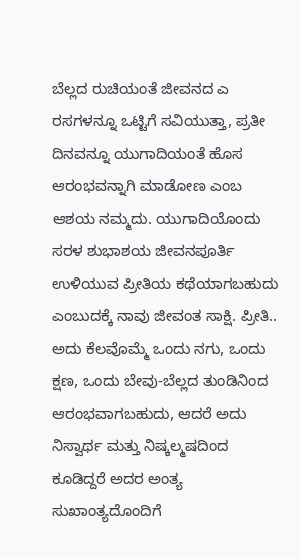ಬೆಲ್ಲದ ರುಚಿಯಂತೆ ಜೀವನದ ಎ ರಸಗಳನ್ನೂ ಒಟ್ಟಿಗೆ ಸವಿಯುತ್ತಾ, ಪ್ರತೀ ದಿನವನ್ನೂ ಯುಗಾದಿಯಂತೆ ಹೊಸ ಆರಂಭವನ್ನಾಗಿ ಮಾಡೋಣ ಎಂಬ ಆಶಯ ನಮ್ಮದು. ಯುಗಾದಿಯೊಂದು ಸರಳ ಶುಭಾಶಯ ಜೀವನಪೂರ್ತಿ ಉಳಿಯುವ ಪ್ರೀತಿಯ ಕಥೆಯಾಗಬಹುದು ಎಂಬುದಕ್ಕೆ ನಾವು ಜೀವಂತ ಸಾಕ್ಷಿ. ಪ್ರೀತಿ.. ಅದು ಕೆಲವೊಮ್ಮೆ ಒಂದು ನಗು, ಒಂದು ಕ್ಷಣ, ಒಂದು ಬೇವು-ಬೆಲ್ಲದ ತುಂಡಿನಿಂದ ಆರಂಭವಾಗಬಹುದು, ಆದರೆ ಅದು ನಿಸ್ವಾರ್ಥ ಮತ್ತು ನಿಷ್ಕಲ್ಮಷದಿಂದ ಕೂಡಿದ್ದರೆ ಅದರ ಅಂತ್ಯ ಸುಖಾಂತ್ಯದೊಂದಿಗೆ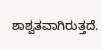ಶಾಶ್ವತವಾಗಿರುತ್ತದೆ.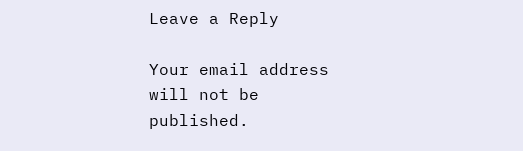Leave a Reply

Your email address will not be published.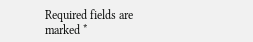Required fields are marked *